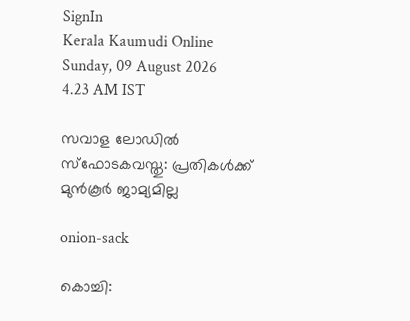SignIn
Kerala Kaumudi Online
Sunday, 09 August 2026 4.23 AM IST

സവാള ലോഡിൽ സ്ഫോടകവസ്തു: പ്രതികൾക്ക് മുൻകൂർ ജാമ്യമില്ല

onion-sack

കൊച്ചി: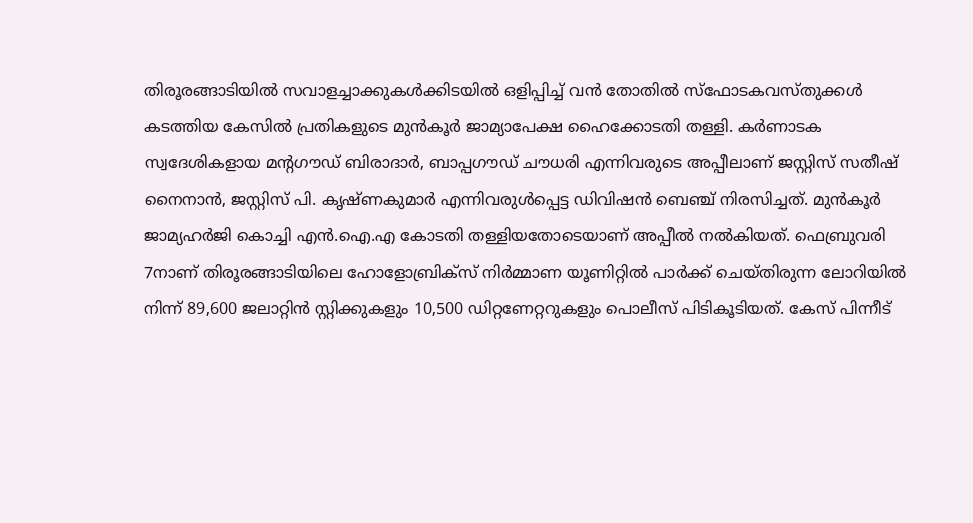തിരൂരങ്ങാടിയിൽ സവാളച്ചാക്കുകൾക്കിടയിൽ ഒളിപ്പിച്ച് വൻ തോതിൽ സ്ഫോടകവസ്തുക്കൾ കടത്തിയ കേസിൽ പ്രതികളുടെ മുൻകൂർ ജാമ്യാപേക്ഷ ഹൈക്കോടതി തള്ളി. കർണാടക സ്വദേശികളായ മന്റഗൗഡ് ബിരാദാർ, ബാപ്പഗൗഡ് ചൗധരി എന്നിവരുടെ അപ്പീലാണ് ജസ്റ്റിസ് സതീഷ് നൈനാൻ, ജസ്റ്റിസ് പി. കൃഷ്ണകുമാർ എന്നിവരുൾപ്പെട്ട ഡിവിഷൻ ബെഞ്ച് നിരസിച്ചത്. മുൻകൂർ ജാമ്യഹർജി കൊച്ചി എൻ.ഐ.എ കോടതി തള്ളിയതോടെയാണ് അപ്പീൽ നൽകിയത്. ഫെബ്രുവരി 7നാണ് തിരൂരങ്ങാടിയിലെ ഹോളോബ്രിക്സ് നിർമ്മാണ യൂണിറ്റിൽ പാർക്ക് ചെയ്തിരുന്ന ലോറിയിൽ നിന്ന് 89,600 ജലാറ്റിൻ സ്റ്റിക്കുകളും 10,500 ഡിറ്റണേറ്ററുകളും പൊലീസ് പിടികൂടിയത്. കേസ് പിന്നീട്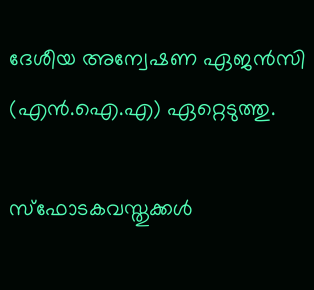ദേശീയ അന്വേഷണ ഏജൻസി (എൻ.ഐ.എ) ഏറ്റെടുത്തു.

സ്ഫോടകവസ്തുക്കൾ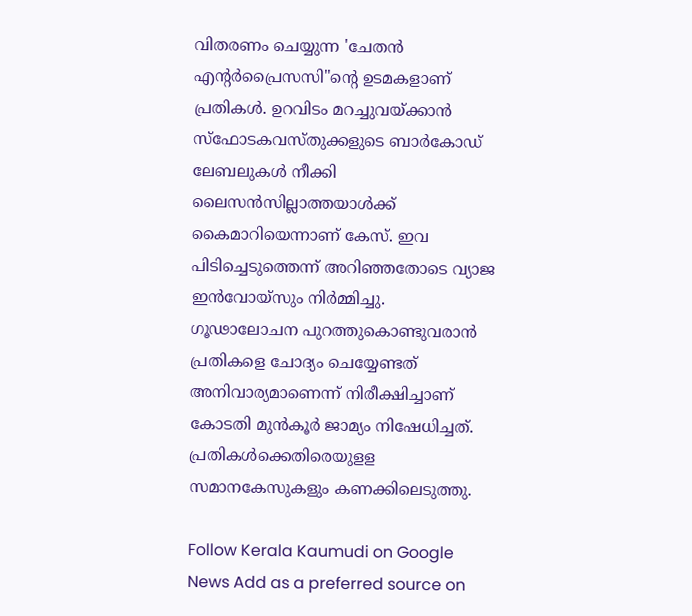വിതരണം ചെയ്യുന്ന 'ചേതൻ എന്റർപ്രൈസസി"ന്റെ ഉടമകളാണ് പ്രതികൾ. ഉറവിടം മറച്ചുവയ്‌ക്കാൻ സ്ഫോടകവസ്തുക്കളുടെ ബാർകോഡ് ലേബലുകൾ നീക്കി ലൈസൻസില്ലാത്തയാൾക്ക് കൈമാറിയെന്നാണ് കേസ്. ഇവ പിടിച്ചെടുത്തെന്ന് അറിഞ്ഞതോടെ വ്യാജ ഇൻവോയ്സും നിർമ്മിച്ചു. ഗൂഢാലോചന പുറത്തുകൊണ്ടുവരാൻ പ്രതികളെ ചോദ്യം ചെയ്യേണ്ടത് അനിവാര്യമാണെന്ന് നിരീക്ഷിച്ചാണ് കോടതി മുൻകൂർ ജാമ്യം നിഷേധിച്ചത്. പ്രതികൾക്കെതിരെയുളള സമാനകേസുകളും കണക്കിലെടുത്തു.

Follow Kerala Kaumudi on Google News Add as a preferred source on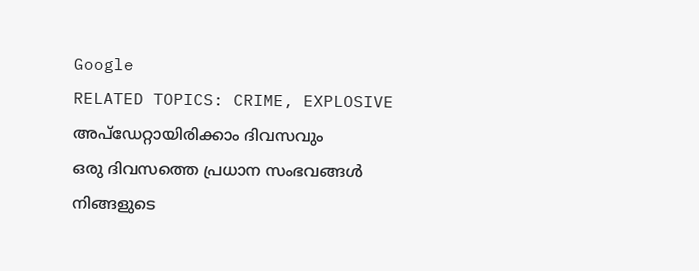Google
RELATED TOPICS: CRIME, EXPLOSIVE
അപ്ഡേറ്റായിരിക്കാം ദിവസവും
ഒരു ദിവസത്തെ പ്രധാന സംഭവങ്ങൾ നിങ്ങളുടെ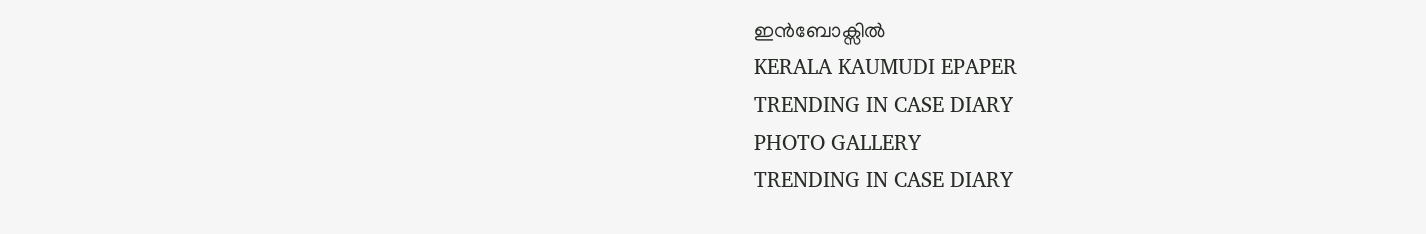ഇൻബോക്സിൽ
KERALA KAUMUDI EPAPER
TRENDING IN CASE DIARY
PHOTO GALLERY
TRENDING IN CASE DIARY